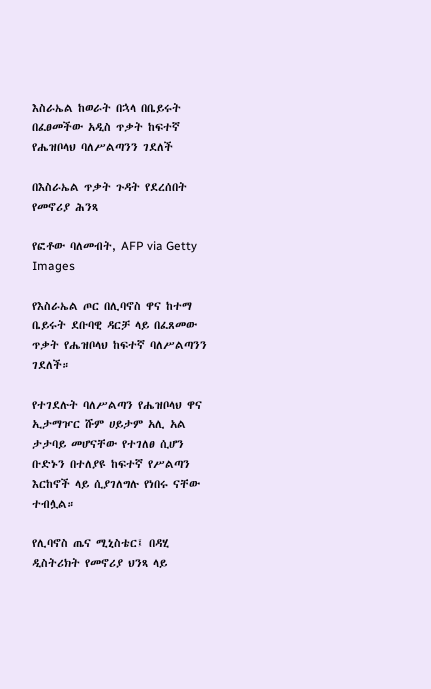እስራኤል ከወራት በኋላ በቤይሩት በፈፀመችው አዲስ ጥቃት ከፍተኛ የሔዝቦላህ ባለሥልጣንን ገደለች

በእስራኤል ጥቃት ጉዳት የደረሰበት የመኖሪያ ሕንጻ

የፎቶው ባለመብት, AFP via Getty Images

የእስራኤል ጦር በሊባኖስ ዋና ከተማ ቤይሩት ደቡባዊ ዳርቻ ላይ በፈጸመው ጥቃት የሔዝቦላህ ከፍተኛ ባለሥልጣንን ገደለች።

የተገደሉት ባለሥልጣን የሔዝቦላህ ዋና ኢታማዦር ሹም ሀይታም አሊ አል ታታባይ መሆናቸው የተገለፀ ሲሆን ቡድኑን በተለያዩ ከፍተኛ የሥልጣን እርከኖች ላይ ሲያገለግሉ የነበሩ ናቸው ተብሏል።

የሊባኖስ ጤና ሚኒስቴር፤ በዳሂ ዲስትሪክት የመኖሪያ ህንጻ ላይ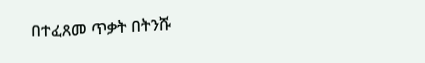በተፈጸመ ጥቃት በትንሹ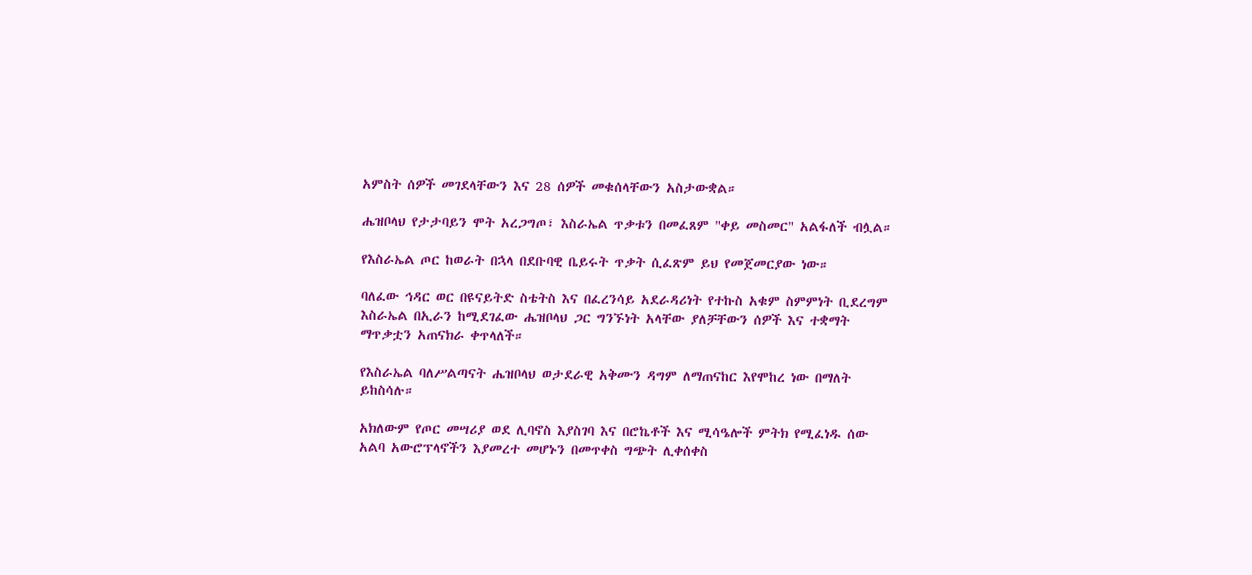አምስት ሰዎች መገደላቸውን እና 28 ሰዎች መቁሰላቸውን አስታውቋል።

ሔዝቦላህ የታታባይን ሞት አረጋግጦ፣ እስራኤል ጥቃቱን በመፈጸም "ቀይ መስመር" አልፋለች ብሏል።

የእስራኤል ጦር ከወራት በኋላ በደቡባዊ ቤይሩት ጥቃት ሲፈጽም ይህ የመጀመርያው ነው።

ባለፈው ኅዳር ወር በዩናይትድ ስቴትስ እና በፈረንሳይ አደራዳሪነት የተኩስ አቁም ስምምነት ቢደረግም እስራኤል በኢራን ከሚደገፈው ሔዝቦላህ ጋር ግንኙነት አላቸው ያለቻቸውን ሰዎች እና ተቋማት ማጥቃቷን አጠናክራ ቀጥላለች።

የእስራኤል ባለሥልጣናት ሔዝቦላህ ወታደራዊ አቅሙን ዳግም ለማጠናከር እየሞከረ ነው በማለት ይከስሳሉ።

አክለውም የጦር መሣሪያ ወደ ሊባኖስ እያስገባ እና በሮኬቶች እና ሚሳዔሎች ምትክ የሚፈነዱ ሰው አልባ አውሮፕላኖችን እያመረተ መሆኑን በመጥቀስ ግጭት ሊቀሰቀስ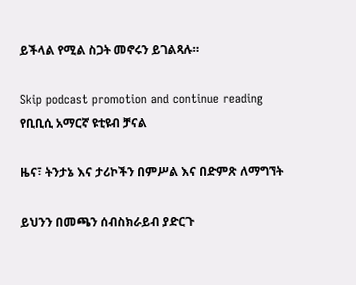ይችላል የሚል ስጋት መኖሩን ይገልጻሉ።

Skip podcast promotion and continue reading
የቢቢሲ አማርኛ ዩቲዩብ ቻናል

ዜና፣ ትንታኔ እና ታሪኮችን በምሥል እና በድምጽ ለማግኘት

ይህንን በመጫን ሰብስክራይብ ያድርጉ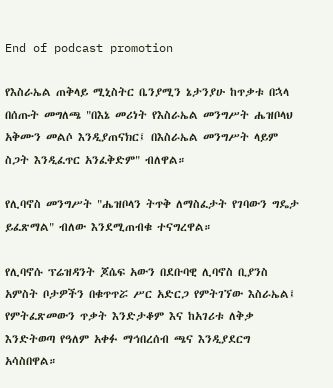End of podcast promotion

የእስራኤል ጠቅላይ ሚኒስትር ቤንያሚን ኔታንያሁ ከጥቃቱ በኋላ በሰጡት መግለጫ "በእኔ መሪነት የእስራኤል መንግሥት ሔዝቦላህ አቅሙን መልሶ እንዲያጠናክር፤ በእስራኤል መንግሥት ላይም ስጋት እንዲፈጥር አንፈቅድም" ብለዋል።

የሊባኖስ መንግሥት "ሔዝቦላን ትጥቅ ለማስፈታት የገባውን ግዴታ ይፈጽማል" ብለው እንደሚጠብቁ ተናግረዋል።

የሊባኖሱ ፕሬዝዳንት ጆሴፍ አውን በደቡባዊ ሊባኖስ ቢያንስ አምስት ቦታዎችን በቁጥጥሯ ሥር አድርጋ የምትገኘው እስራኤል፤ የምትፈጽመውን ጥቃት እንድታቆም እና ከአገሪቱ ለቅቃ እንድትወጣ የዓለም አቀፉ ማኅበረሰብ ጫና እንዲያደርግ አሳስበዋል።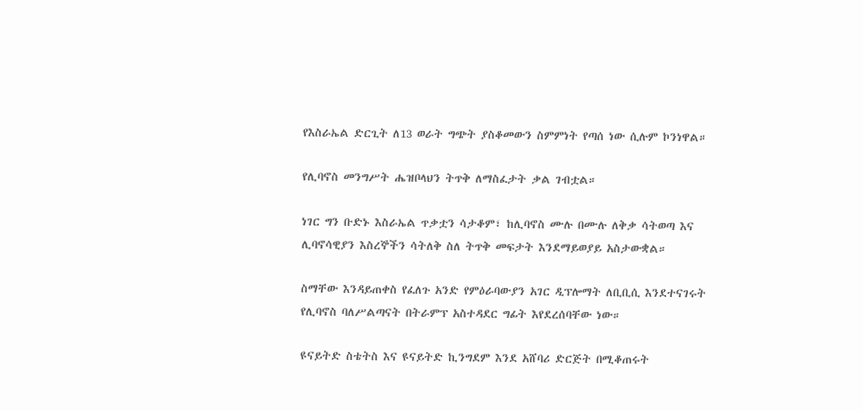የእስራኤል ድርጊት ለ13 ወራት ግጭት ያስቆመውን ስምምነት የጣሰ ነው ሲሉም ኮንነዋል።

የሊባኖስ መንግሥት ሔዝቦላህን ትጥቅ ለማስፈታት ቃል ገብቷል።

ነገር ግን ቡድኑ እስራኤል ጥቃቷን ሳታቆም፣ ከሊባኖስ ሙሉ በሙሉ ለቅቃ ሳትወጣ እና ሊባኖሳዊያን እስረኞችን ሳትለቅ ስለ ትጥቅ መፍታት እንደማይወያይ አስታውቋል።

ስማቸው እንዳይጠቀስ የፈለጉ አንድ የምዕራባውያን አገር ዲፕሎማት ለቢቢሲ እንደተናገሩት የሊባኖስ ባለሥልጣናት በትራምፕ አስተዳደር ግፊት እየደረሰባቸው ነው።

ዩናይትድ ስቴትስ እና ዩናይትድ ኪንግደም እንደ አሸባሪ ድርጅት በሚቆጠሩት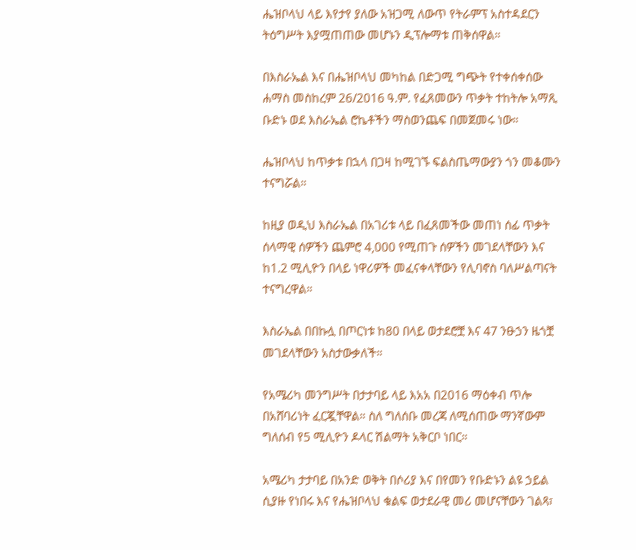ሔዝቦላህ ላይ እየታየ ያለው አዝጋሚ ለውጥ የትራምፕ አስተዳደርን ትዕግሥት እያሟጠጠው መሆኑን ዲፕሎማቱ ጠቅሰዋል።

በእስራኤል እና በሔዝቦላህ መካከል በድጋሚ ግጭት የተቀሰቀሰው ሐማስ መስከረም 26/2016 ዓ.ም. የፈጸመውን ጥቃት ተከትሎ አማጺ ቡድኑ ወደ እስራኤል ሮኬቶችን ማስወንጨፍ በመጀመሩ ነው።

ሔዝቦላህ ከጥቃቱ በኋላ በጋዛ ከሚገኙ ፍልስጤማውያን ጎን መቆሙን ተናግሯል።

ከዚያ ወዲህ እስራኤል በአገሪቱ ላይ በፈጸመችው መጠነ ሰፊ ጥቃት ሰላማዊ ሰዎችን ጨምሮ 4,000 የሚጠጉ ሰዎችን መገደላቸውን እና ከ1.2 ሚሊዮን በላይ ነዋሪዎች መፈናቀላቸውን የሊባኖስ ባለሥልጣናት ተናግረዋል።

እስራኤል በበኩሏ በጦርነቱ ከ80 በላይ ወታደሮቿ እና 47 ንፁኃን ዜጎቿ መገደላቸውን አስታውቃለች።

የአሜሪካ መንግሥት በታታባይ ላይ እአአ በ2016 ማዕቀብ ጥሎ በአሸባሪነት ፈርጇቸዋል። ስለ ግለሰቡ መረጃ ለሚሰጠው ማንኛውም ግለሰብ የ5 ሚሊዮን ዶላር ሽልማት አቅርቦ ነበር።

አሜሪካ ታታባይ በአንድ ወቅት በሶሪያ እና በየመን የቡድኑን ልዩ ኃይል ሲያዙ የነበሩ እና የሔዝቦላህ ቁልፍ ወታደራዊ መሪ መሆናቸውን ገልጻ፣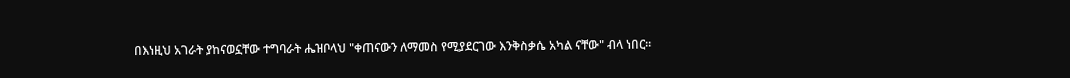በእነዚህ አገራት ያከናወኗቸው ተግባራት ሔዝቦላህ "ቀጠናውን ለማመስ የሚያደርገው እንቅስቃሴ አካል ናቸው" ብላ ነበር።